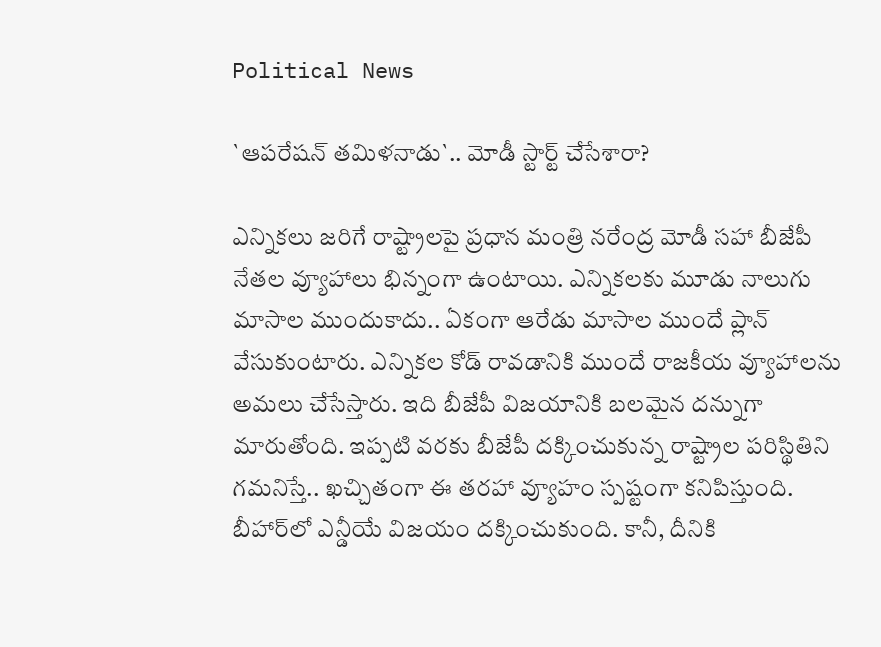Political News

`ఆప‌రేష‌న్ త‌మిళ‌నాడు`.. మోడీ స్టార్ట్ చేసేశారా?

ఎన్నిక‌లు జ‌రిగే రాష్ట్రాల‌పై ప్ర‌ధాన మంత్రి న‌రేంద్ర మోడీ స‌హా బీజేపీ నేత‌ల వ్యూహాలు భిన్నంగా ఉంటాయి. ఎన్నిక‌ల‌కు మూడు నాలుగు మాసాల ముందుకాదు.. ఏకంగా ఆరేడు మాసాల ముందే ప్లాన్ వేసుకుంటారు. ఎన్నిక‌ల కోడ్ రావ‌డానికి ముందే రాజ‌కీయ వ్యూహాల‌ను అమ‌లు చేసేస్తారు. ఇది బీజేపీ విజ‌యానికి బ‌ల‌మైన ద‌న్నుగా మారుతోంది. ఇప్ప‌టి వ‌ర‌కు బీజేపీ ద‌క్కించుకున్న రాష్ట్రాల ప‌రిస్థితిని గ‌మ‌నిస్తే.. ఖ‌చ్చితంగా ఈ త‌ర‌హా వ్యూహం స్ప‌ష్టంగా క‌నిపిస్తుంది. బీహార్‌లో ఎన్డీయే విజ‌యం ద‌క్కించుకుంది. కానీ, దీనికి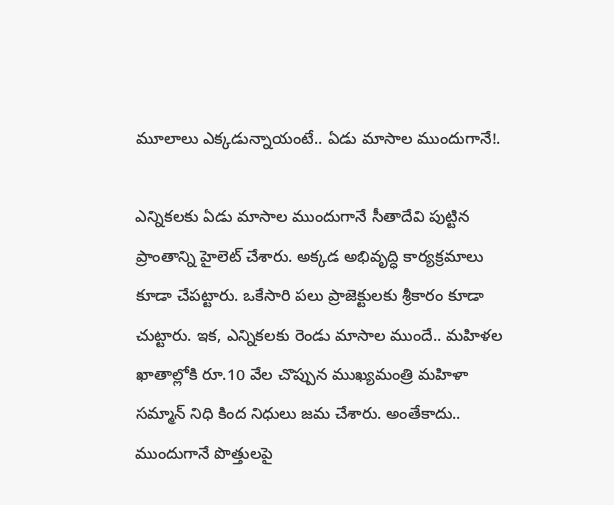మూలాలు ఎక్క‌డున్నాయంటే.. ఏడు మాసాల ముందుగానే!.

ఎన్నిక‌ల‌కు ఏడు మాసాల ముందుగానే సీతాదేవి పుట్టిన ప్రాంతాన్ని హైలెట్ చేశారు. అక్క‌డ అభివృద్ధి కార్య‌క్ర‌మాలు కూడా చేప‌ట్టారు. ఒకేసారి ప‌లు ప్రాజెక్టుల‌కు శ్రీకారం కూడా చుట్టారు. ఇక‌, ఎన్నిక‌ల‌కు రెండు మాసాల ముందే.. మ‌హిళ‌ల ఖాతాల్లోకి రూ.10 వేల చొప్పున ముఖ్య‌మంత్రి మ‌హిళా స‌మ్మాన్ నిధి కింద నిధులు జ‌మ చేశారు. అంతేకాదు.. ముందుగానే పొత్తుల‌పై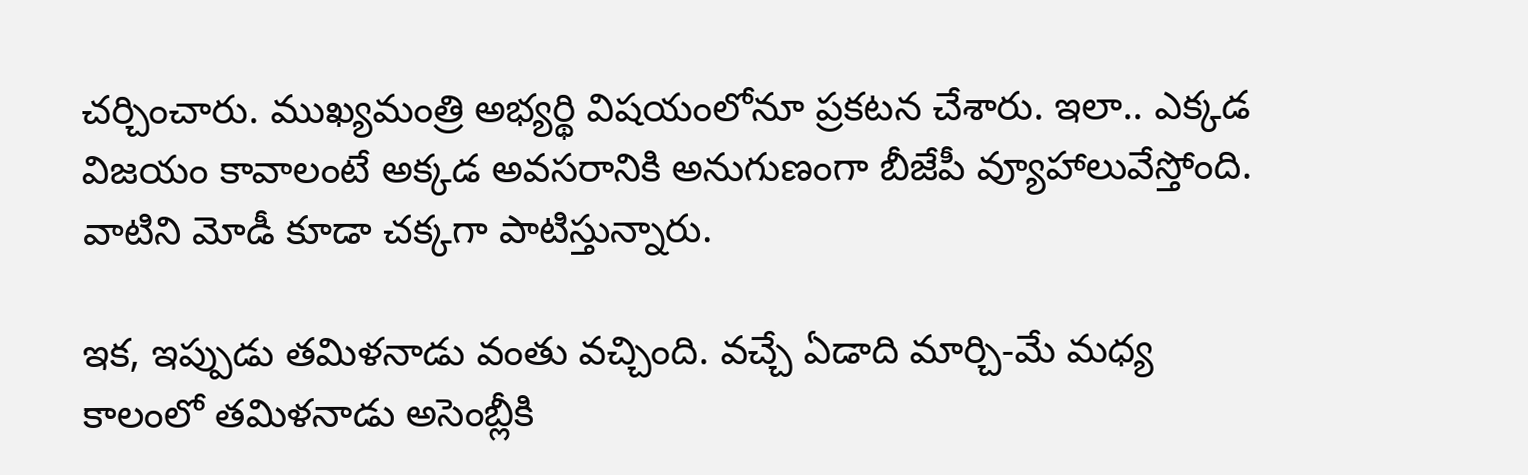చ‌ర్చించారు. ముఖ్య‌మంత్రి అభ్య‌ర్థి విష‌యంలోనూ ప్ర‌క‌ట‌న చేశారు. ఇలా.. ఎక్క‌డ విజ‌యం కావాలంటే అక్క‌డ అవ‌స‌రానికి అనుగుణంగా బీజేపీ వ్యూహాలువేస్తోంది. వాటిని మోడీ కూడా చక్క‌గా పాటిస్తున్నారు.

ఇక‌, ఇప్పుడు త‌మిళ‌నాడు వంతు వ‌చ్చింది. వ‌చ్చే ఏడాది మార్చి-మే మ‌ధ్య కాలంలో త‌మిళ‌నాడు అసెంబ్లీకి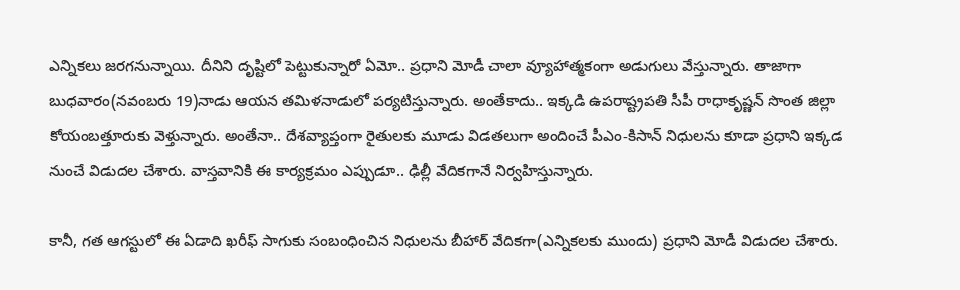ఎన్నిక‌లు జ‌ర‌గ‌నున్నాయి. దీనిని దృష్టిలో పెట్టుకున్నారో ఏమో.. ప్ర‌ధాని మోడీ చాలా వ్యూహాత్మ‌కంగా అడుగులు వేస్తున్నారు. తాజాగా బుధ‌వారం(న‌వంబ‌రు 19)నాడు ఆయ‌న త‌మిళ‌నాడులో ప‌ర్య‌టిస్తున్నారు. అంతేకాదు.. ఇక్క‌డి ఉప‌రాష్ట్ర‌ప‌తి సీపీ రాధాకృష్ణ‌న్ సొంత జిల్లా కోయంబ‌త్తూరుకు వెళ్తున్నారు. అంతేనా.. దేశ‌వ్యాప్తంగా రైతుల‌కు మూడు విడ‌త‌లుగా అందించే పీఎం-కిసాన్ నిధుల‌ను కూడా ప్ర‌ధాని ఇక్క‌డ నుంచే విడుద‌ల చేశారు. వాస్త‌వానికి ఈ కార్య‌క్ర‌మం ఎప్పుడూ.. ఢిల్లీ వేదిక‌గానే నిర్వ‌హిస్తున్నారు.

కానీ, గ‌త ఆగ‌స్టులో ఈ ఏడాది ఖ‌రీఫ్ సాగుకు సంబంధించిన నిధుల‌ను బీహార్ వేదిక‌గా(ఎన్నిక‌ల‌కు ముందు) ప్ర‌ధాని మోడీ విడుద‌ల చేశారు.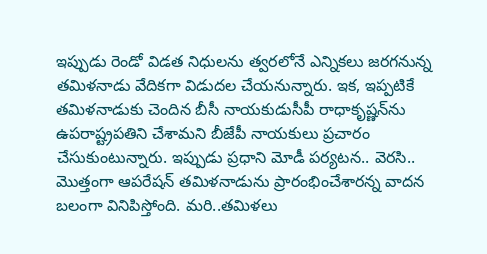ఇప్పుడు రెండో విడ‌త నిధుల‌ను త్వ‌ర‌లోనే ఎన్నిక‌లు జ‌ర‌గ‌నున్న త‌మిళ‌నాడు వేదిక‌గా విడుద‌ల చేయ‌నున్నారు. ఇక‌, ఇప్ప‌టికే త‌మిళ‌నాడుకు చెందిన బీసీ నాయ‌కుడుసీపీ రాధాకృష్ణ‌న్‌ను ఉప‌రాష్ట్ర‌ప‌తిని చేశామ‌ని బీజేపీ నాయ‌కులు ప్ర‌చారం చేసుకుంటున్నారు. ఇప్పుడు ప్ర‌ధాని మోడీ ప‌ర్య‌ట‌న‌.. వెర‌సి.. మొత్తంగా ఆప‌రేష‌న్ త‌మిళ‌నాడును ప్రారంభించేశార‌న్న వాద‌న బ‌లంగా వినిపిస్తోంది. మ‌రి..త‌మిళ‌లు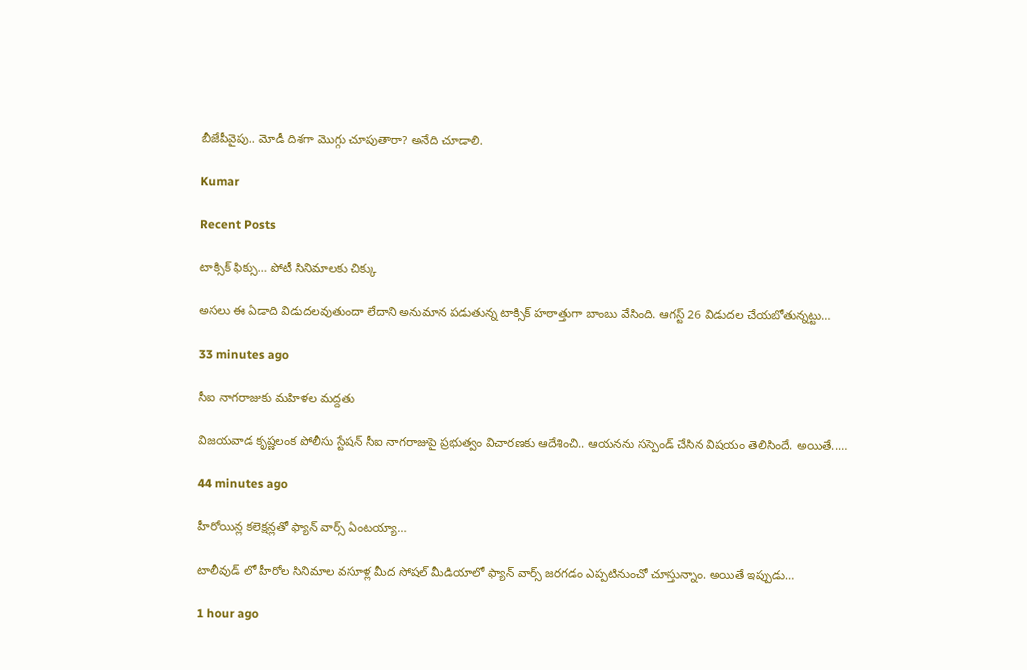బీజేపీవైపు.. మోడీ దిశ‌గా మొగ్గు చూపుతారా? అనేది చూడాలి.

Kumar

Recent Posts

టాక్సిక్ ఫిక్సు… పోటీ సినిమాలకు చిక్కు

అసలు ఈ ఏడాది విడుదలవుతుందా లేదాని అనుమాన పడుతున్న టాక్సిక్ హఠాత్తుగా బాంబు వేసింది. ఆగస్ట్ 26 విడుదల చేయబోతున్నట్టు…

33 minutes ago

సీఐ నాగ‌రాజుకు మహిళల మద్దతు

విజ‌య‌వాడ కృష్ణ‌లంక పోలీసు స్టేషన్ సీఐ నాగ‌రాజుపై ప్ర‌భుత్వం విచార‌ణ‌కు ఆదేశించి.. ఆయ‌న‌ను స‌స్పెండ్ చేసిన విష‌యం తెలిసిందే. అయితే..…

44 minutes ago

హీరోయిన్ల కలెక్షన్లతో ఫ్యాన్ వార్స్ ఏంటయ్యా…

టాలీవుడ్ లో హీరోల సినిమాల వసూళ్ల మీద సోషల్ మీడియాలో ఫ్యాన్ వార్స్ జరగడం ఎప్పటినుంచో చూస్తున్నాం. అయితే ఇప్పుడు…

1 hour ago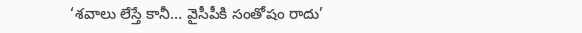‘శ‌వాలు లేస్తే కానీ… వైసీపీకి సంతోషం రాదు’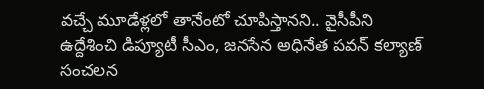వ‌చ్చే మూడేళ్ల‌లో తానేంటో చూపిస్తాన‌ని.. వైసీపీని ఉద్దేశించి డిప్యూటీ సీఎం, జ‌న‌సేన అధినేత‌ ప‌వ‌న్ క‌ల్యాణ్ సంచ‌ల‌న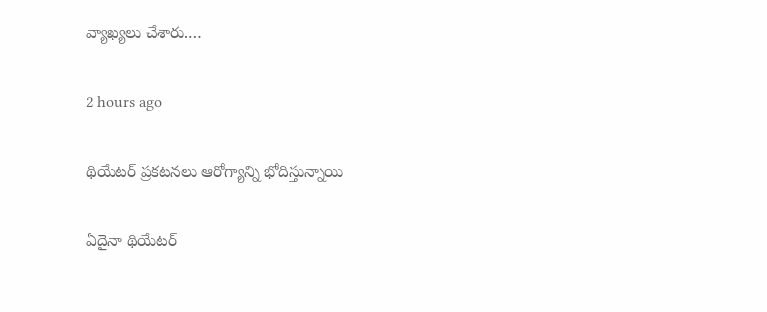వ్యాఖ్య‌లు చేశారు.…

2 hours ago

థియేటర్ ప్రకటనలు ఆరోగ్యాన్ని భోదిస్తున్నాయి

ఏదైనా థియేటర్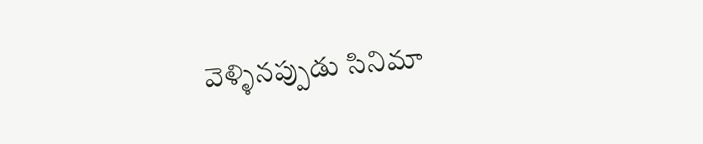వెళ్ళినప్పుడు సినిమా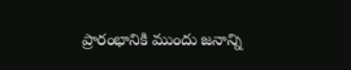ప్రారంభానికి ముందు జనాన్ని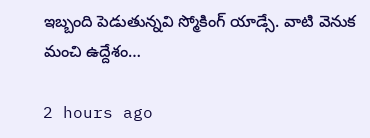ఇబ్బంది పెడుతున్నవి స్మోకింగ్ యాడ్సే. వాటి వెనుక మంచి ఉద్దేశం…

2 hours ago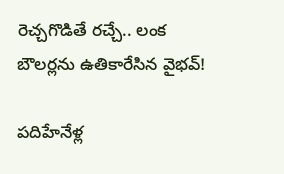రెచ్చగొడితే రచ్చే.. లంక బౌలర్లను ఉతికారేసిన వైభవ్!

పదిహేనేళ్ల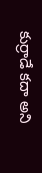కుర్రాడే కదా అని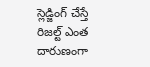స్లెడ్జింగ్ చేస్తే రిజల్ట్ ఎంత దారుణంగా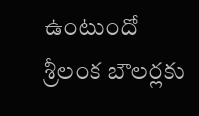ఉంటుందో శ్రీలంక బౌలర్లకు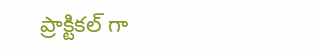ప్రాక్టికల్ గా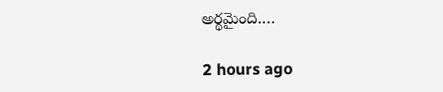అర్థమైంది.…

2 hours ago